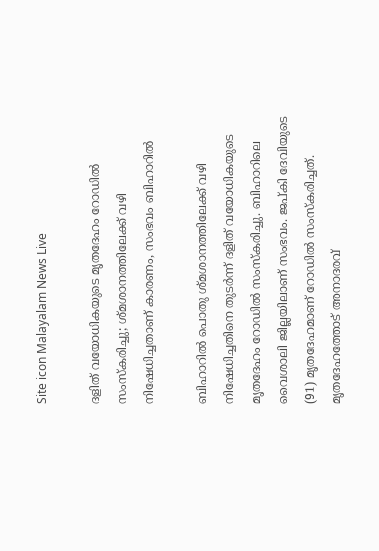Site icon Malayalam News Live

ദളിത് വയോധികയുടെ മൃതദേഹം റോഡിൽ സംസ്കരിച്ചു; ശ്മശാനത്തിലേക്ക് വഴി നിഷേധിച്ചതാണ് കാരണം, സംഭവം ബിഹാറിൽ

ബിഹാറിൽ പൊതു ശ്മശാനത്തിലേക്ക് വഴി നിഷേധിച്ചതിനെ തുടർന്ന് ദളിത് വയോധികയുടെ മൃതദേഹം റോഡിൽ സംസ്കരിച്ചു. ബിഹാറിലെ വൈശാലി ജില്ലയിലാണ് സംഭവം. ജപ്കി ദേവിയുടെ (91) മൃതദേഹമാണ് റോഡിൽ സംസ്കരിച്ചത്. മൃതദേഹത്തോട് അനാദരവ്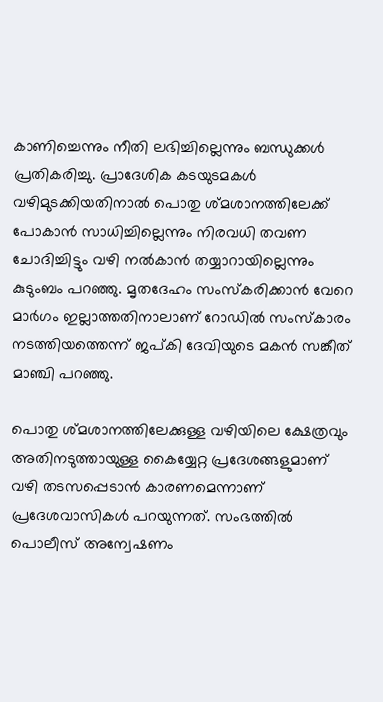കാണിച്ചെന്നും നീതി ലഭിച്ചില്ലെന്നും ബന്ധുക്കൾ പ്രതികരിച്ചു. പ്രാദേശിക കടയുടമകൾ വഴിമുടക്കിയതിനാൽ പൊതു ശ്മശാനത്തിലേക്ക് പോകാൻ സാധിച്ചില്ലെന്നും നിരവധി തവണ ചോദിച്ചിട്ടും വഴി നൽകാൻ തയ്യാറായില്ലെന്നും കുടുംബം പറഞ്ഞു. മൃതദേഹം സംസ്കരിക്കാൻ വേറെ മാർഗം ഇല്ലാത്തതിനാലാണ് റോഡിൽ സംസ്കാരം നടത്തിയത്തെന്ന് ജപ്കി ദേവിയുടെ മകൻ സങ്കീത് മാഞ്ചി പറഞ്ഞു.

പൊതു ശ്മശാനത്തിലേക്കുള്ള വഴിയിലെ ക്ഷേത്രവും അതിനടുത്തായുള്ള കൈയ്യേറ്റ പ്രദേശങ്ങളുമാണ് വഴി തടസപ്പെടാൻ കാരണമെന്നാണ് പ്രദേശവാസികൾ പറയുന്നത്. സംഭത്തിൽ പൊലീസ് അന്വേഷണം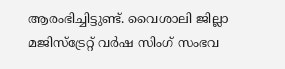ആരംഭിച്ചിട്ടുണ്ട്. വൈശാലി ജില്ലാ മജിസ്ട്രേറ്റ് വർഷ സിംഗ് സംഭവ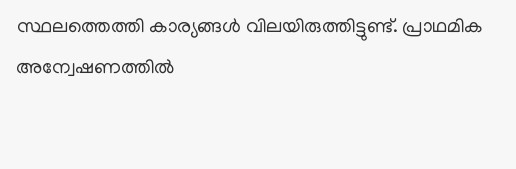സ്ഥലത്തെത്തി കാര്യങ്ങൾ വിലയിരുത്തിട്ടുണ്ട്. പ്രാഥമിക അന്വേഷണത്തിൽ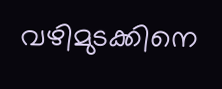വഴിമുടക്കിനെ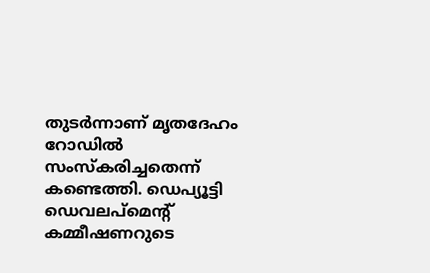തുടർന്നാണ് മൃതദേഹം റോഡിൽ സംസ്കരിച്ചതെന്ന് കണ്ടെത്തി. ഡെപ്യൂട്ടി ഡെവലപ്‌മെന്റ് കമ്മീഷണറുടെ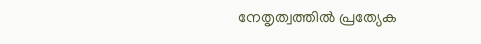നേതൃത്വത്തിൽ പ്രത്യേക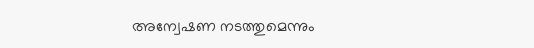അന്വേഷണ നടത്തുമെന്നും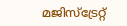മജിസ്ട്രേറ്റ്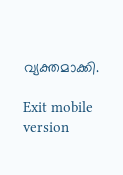വ്യക്തമാക്കി.

Exit mobile version